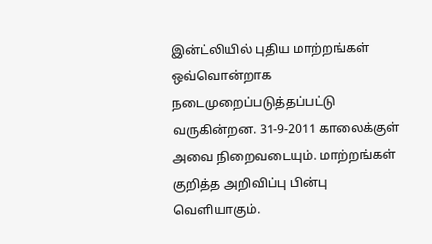இன்ட்லியில் புதிய மாற்றங்கள் ஒவ்வொன்றாக நடைமுறைப்படுத்தப்பட்டு வருகின்றன. 31-9-2011 காலைக்குள் அவை நிறைவடையும். மாற்றங்கள் குறித்த அறிவிப்பு பின்பு வெளியாகும்.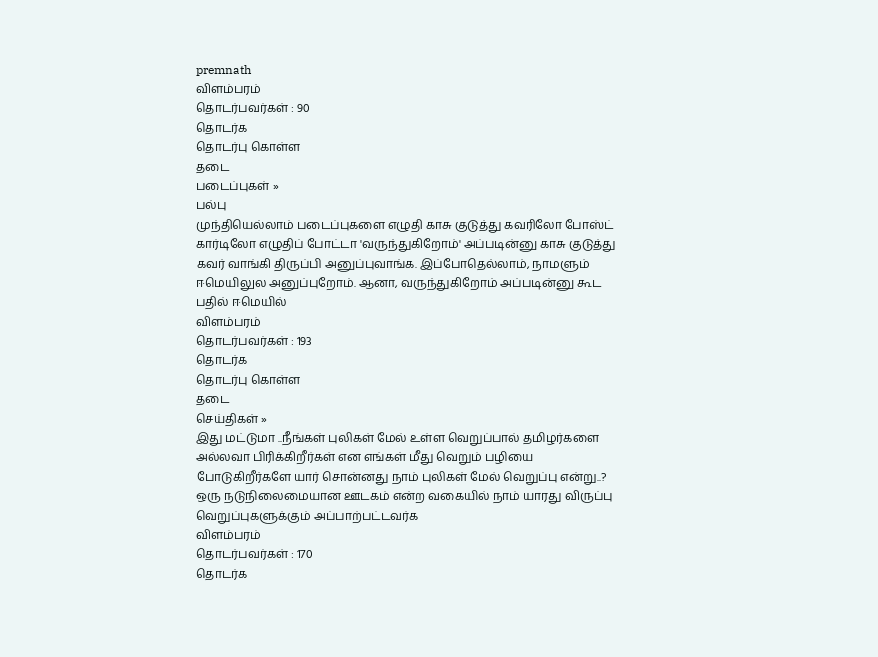premnath
விளம்பரம்
தொடர்பவர்கள் : 90
தொடர்க
தொடர்பு கொள்ள
தடை
படைப்புகள் »
பல்பு
முந்தியெல்லாம் படைப்புகளை எழுதி காசு குடுத்து கவரிலோ போஸ்ட் கார்டிலோ எழுதிப் போட்டா 'வருந்துகிறோம்' அப்படின்னு காசு குடுத்து கவர் வாங்கி திருப்பி அனுப்புவாங்க. இப்போதெல்லாம், நாமளும் ஈமெயிலுல அனுப்புறோம். ஆனா, வருந்துகிறோம் அப்படின்னு கூட பதில் ஈமெயில்
விளம்பரம்
தொடர்பவர்கள் : 193
தொடர்க
தொடர்பு கொள்ள
தடை
செய்திகள் »
இது மட்டுமா ..நீங்கள் புலிகள் மேல் உள்ள வெறுப்பால் தமிழர்களை அல்லவா பிரிக்கிறீர்கள் என எங்கள் மீது வெறும் பழியை போடுகிறீர்களே யார் சொன்னது நாம் புலிகள் மேல் வெறுப்பு என்று..? ஒரு நடுநிலைமையான ஊடகம் என்ற வகையில் நாம் யாரது விருப்பு வெறுப்புகளுக்கும் அப்பாற்பட்டவர்க
விளம்பரம்
தொடர்பவர்கள் : 170
தொடர்க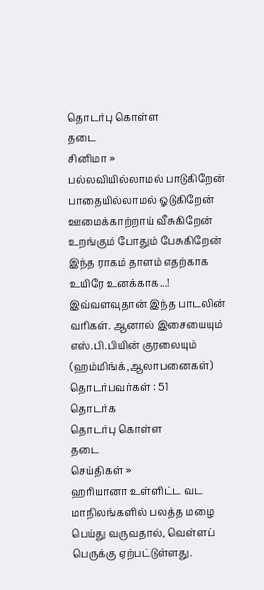தொடர்பு கொள்ள
தடை
சினிமா »
பல்லவியில்லாமல் பாடுகிறேன்
பாதையில்லாமல் ஓடுகிறேன்
ஊமைக்காற்றாய் வீசுகிறேன்
உறங்கும் போதும் பேசுகிறேன்
இந்த ராகம் தாளம் எதற்காக
உயிரே உனக்காக...!
இவ்வளவுதான் இந்த பாடலின் வரிகள். ஆனால் இசையையும் எஸ்.பி.பியின் குரலையும் (ஹம்மிங்க்,ஆலாபனைகள்)
தொடர்பவர்கள் : 51
தொடர்க
தொடர்பு கொள்ள
தடை
செய்திகள் »
ஹரியானா உள்ளிட்ட வட மாநிலங்களில் பலத்த மழை பெய்து வருவதால், வெள்ளப் பெருக்கு ஏற்பட்டுள்ளது.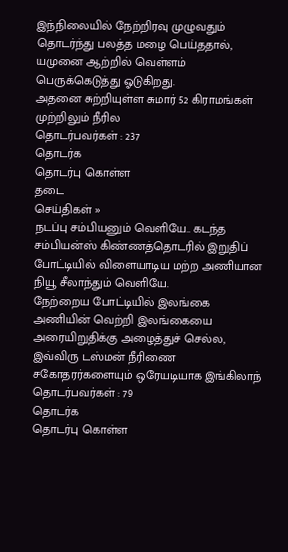இந்நிலையில் நேற்றிரவு முழுவதும் தொடர்ந்து பலத்த மழை பெய்ததால், யமுனை ஆற்றில் வெள்ளம் பெருக்கெடுத்து ஓடுகிறது.
அதனை சுற்றியுள்ள சுமார் 52 கிராமங்கள் முற்றிலும் நீரில
தொடர்பவர்கள் : 237
தொடர்க
தொடர்பு கொள்ள
தடை
செய்திகள் »
நடப்பு சம்பியனும் வெளியே.. கடந்த சம்பியன்ஸ் கிண்ணத்தொடரில் இறுதிப் போட்டியில் விளையாடிய மற்ற அணியான நியூ சீலாந்தும் வெளியே.
நேற்றைய போட்டியில் இலங்கை அணியின் வெற்றி இலங்கையை அரையிறுதிக்கு அழைத்துச் செல்ல, இவ்விரு டஸ்மன் நீரிணை சகோதரர்களையும் ஒரேயடியாக இங்கிலாந்
தொடர்பவர்கள் : 79
தொடர்க
தொடர்பு கொள்ள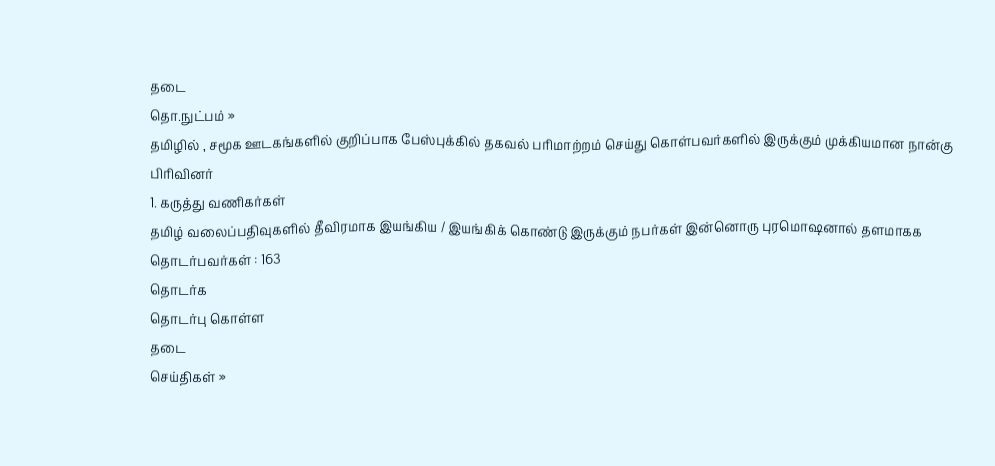தடை
தொ.நுட்பம் »
தமிழில் , சமூக ஊடகங்களில் குறிப்பாக பேஸ்புக்கில் தகவல் பரிமாற்றம் செய்து கொள்பவர்களில் இருக்கும் முக்கியமான நான்கு பிரிவினர்
1. கருத்து வணிகர்கள்
தமிழ் வலைப்பதிவுகளில் தீவிரமாக இயங்கிய / இயங்கிக் கொண்டு இருக்கும் நபர்கள் இன்னொரு புரமொஷனால் தளமாகக
தொடர்பவர்கள் : 163
தொடர்க
தொடர்பு கொள்ள
தடை
செய்திகள் »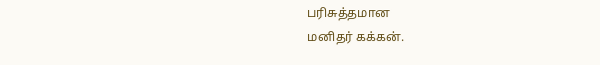பரிசுத்தமான
மனிதர் கக்கன்.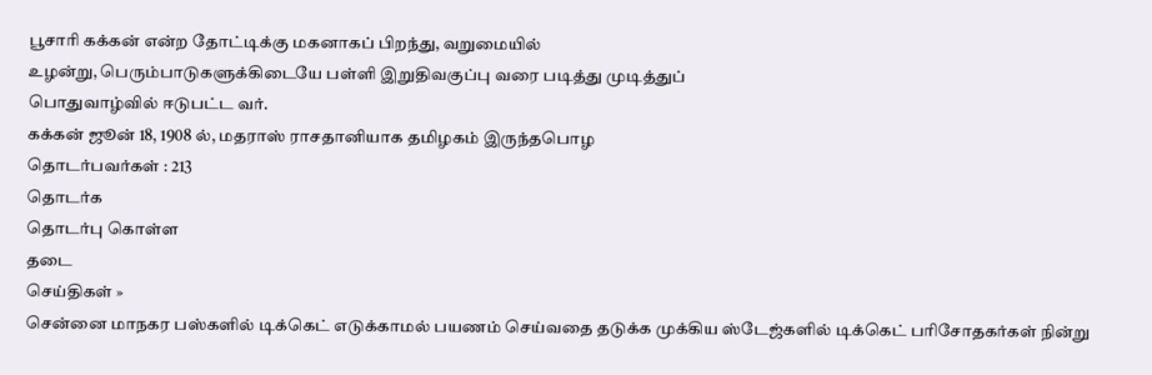பூசாரி கக்கன் என்ற தோட்டிக்கு மகனாகப் பிறந்து, வறுமையில்
உழன்று, பெரும்பாடுகளுக்கிடையே பள்ளி இறுதிவகுப்பு வரை படித்து முடித்துப்
பொதுவாழ்வில் ஈடுபட்ட வர்.
கக்கன் ஜூன் 18, 1908 ல், மதராஸ் ராசதானியாக தமிழகம் இருந்தபொழ
தொடர்பவர்கள் : 213
தொடர்க
தொடர்பு கொள்ள
தடை
செய்திகள் »
சென்னை மாநகர பஸ்களில் டிக்கெட் எடுக்காமல் பயணம் செய்வதை தடுக்க முக்கிய ஸ்டேஜ்களில் டிக்கெட் பரிசோதகர்கள் நின்று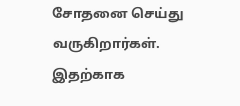சோதனை செய்து வருகிறார்கள். இதற்காக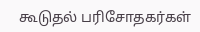கூடுதல் பரிசோதகர்கள்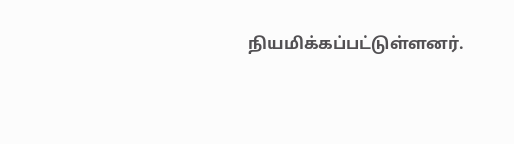நியமிக்கப்பட்டுள்ளனர்.